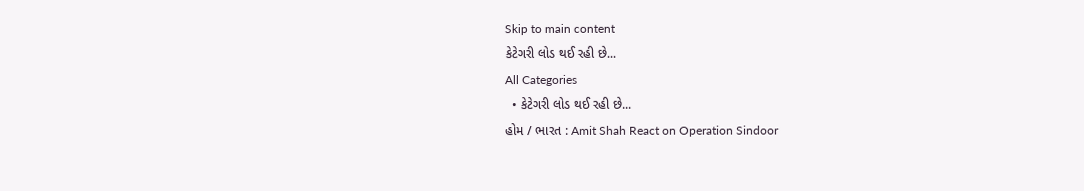Skip to main content
કેટેગરી લોડ થઈ રહી છે...
All Categories
  • કેટેગરી લોડ થઈ રહી છે...
હોમ / ભારત : Amit Shah React on Operation Sindoor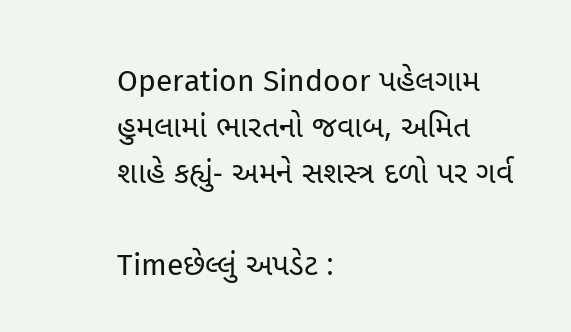Operation Sindoor પહેલગામ હુમલામાં ભારતનો જવાબ, અમિત શાહે કહ્યું- અમને સશસ્ત્ર દળો પર ગર્વ

Timeછેલ્લું અપડેટ :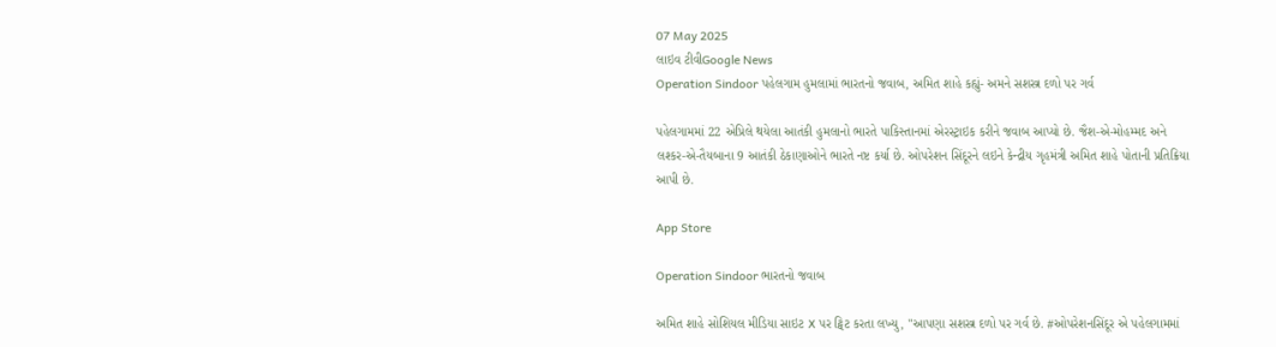07 May 2025
લાઇવ ટીવીGoogle News
Operation Sindoor પહેલગામ હુમલામાં ભારતનો જવાબ, અમિત શાહે કહ્યું- અમને સશસ્ત્ર દળો પર ગર્વ

પહેલગામમાં 22 એપ્રિલે થયેલા આતંકી હુમલાનો ભારતે પાકિસ્તાનમાં એરસ્ટ્રાઇક કરીને જવાબ આપ્યો છે. જૈશ-એ-મોહમ્મદ અને લશ્કર-એ-તૈયબાના 9 આતંકી ઠેકાણાઓને ભારતે નષ્ટ કર્યા છે. ઓપરેશન સિંદૂરને લઇને કેન્દ્રીય ગૃહમંત્રી અમિત શાહે પોતાની પ્રતિક્રિયા આપી છે.

App Store

Operation Sindoor ભારતનો જવાબ

અમિત શાહે સોશિયલ મીડિયા સાઇટ X પર ટ્વિટ કરતા લખ્યુ, "આપણા સશસ્ત્ર દળો પર ગર્વ છે. #ઓપરેશનસિંદૂર એ પહેલગામમાં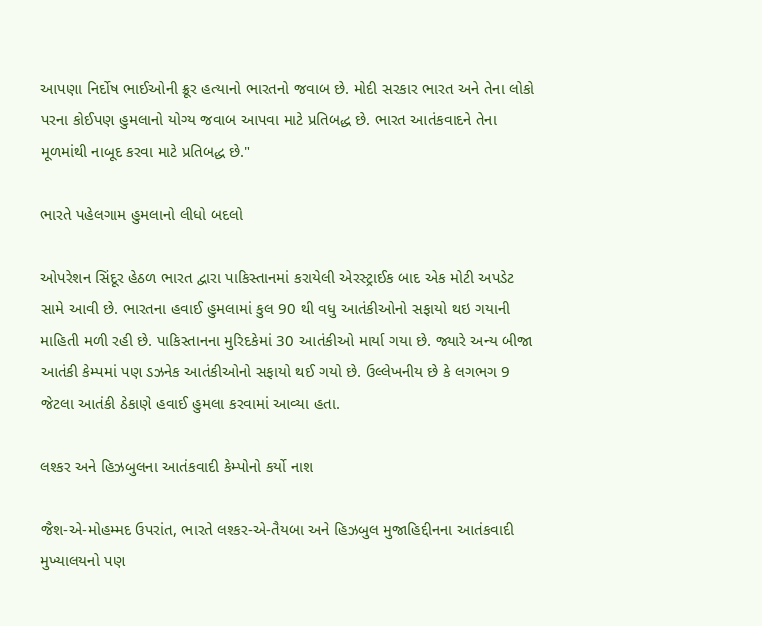આપણા નિર્દોષ ભાઈઓની ક્રૂર હત્યાનો ભારતનો જવાબ છે. મોદી સરકાર ભારત અને તેના લોકો પરના કોઈપણ હુમલાનો યોગ્ય જવાબ આપવા માટે પ્રતિબદ્ધ છે. ભારત આતંકવાદને તેના મૂળમાંથી નાબૂદ કરવા માટે પ્રતિબદ્ધ છે."

ભારતે પહેલગામ હુમલાનો લીધો બદલો

ઓપરેશન સિંદૂર હેઠળ ભારત દ્વારા પાકિસ્તાનમાં કરાયેલી એરસ્ટ્રાઈક બાદ એક મોટી અપડેટ સામે આવી છે. ભારતના હવાઈ હુમલામાં કુલ 90 થી વધુ આતંકીઓનો સફાયો થઇ ગયાની માહિતી મળી રહી છે. પાકિસ્તાનના મુરિદકેમાં 30 આતંકીઓ માર્યા ગયા છે. જ્યારે અન્ય બીજા આતંકી કેમ્પમાં પણ ડઝનેક આતંકીઓનો સફાયો થઈ ગયો છે. ઉલ્લેખનીય છે કે લગભગ 9 જેટલા આતંકી ઠેકાણે હવાઈ હુમલા કરવામાં આવ્યા હતા.

લશ્કર અને હિઝબુલના આતંકવાદી કેમ્પોનો કર્યો નાશ

જૈશ-એ-મોહમ્મદ ઉપરાંત, ભારતે લશ્કર-એ-તૈયબા અને હિઝબુલ મુજાહિદ્દીનના આતંકવાદી મુખ્યાલયનો પણ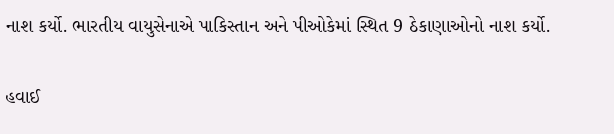નાશ કર્યો. ભારતીય વાયુસેનાએ પાકિસ્તાન અને પીઓકેમાં સ્થિત 9 ઠેકાણાઓનો નાશ કર્યો.

હવાઈ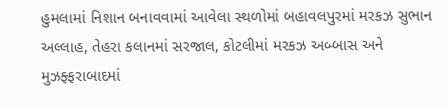હુમલામાં નિશાન બનાવવામાં આવેલા સ્થળોમાં બહાવલપુરમાં મરકઝ સુભાન અલ્લાહ, તેહરા કલાનમાં સરજાલ, કોટલીમાં મરકઝ અબ્બાસ અને મુઝફ્ફરાબાદમાં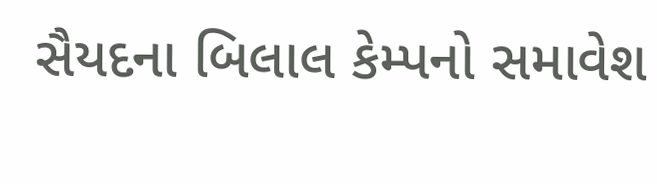સૈયદના બિલાલ કેમ્પનો સમાવેશ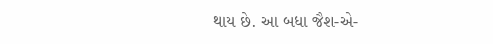થાય છે. આ બધા જૈશ-એ-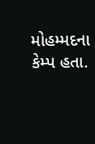મોહમ્મદના કેમ્પ હતા.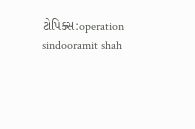ટોપિક્સ:operation sindooramit shah